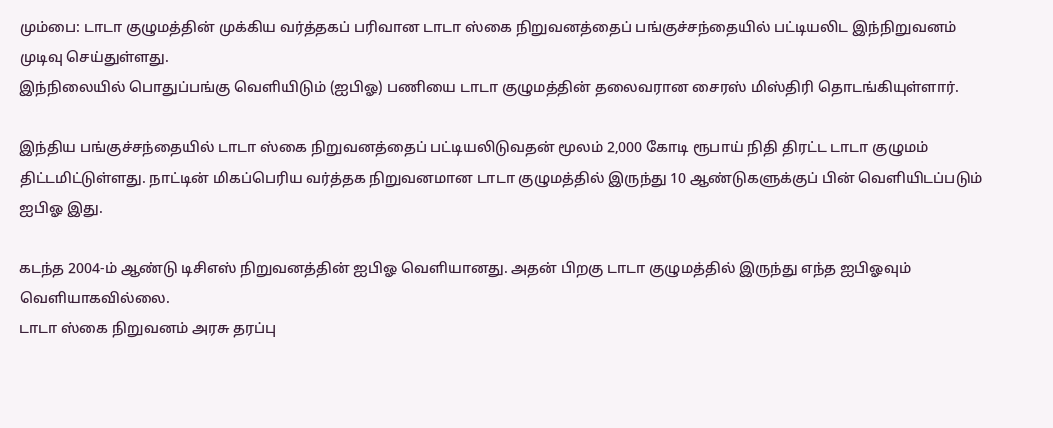மும்பை: டாடா குழுமத்தின் முக்கிய வர்த்தகப் பரிவான டாடா ஸ்கை நிறுவனத்தைப் பங்குச்சந்தையில் பட்டியலிட இந்நிறுவனம் முடிவு செய்துள்ளது.
இந்நிலையில் பொதுப்பங்கு வெளியிடும் (ஐபிஓ) பணியை டாடா குழுமத்தின் தலைவரான சைரஸ் மிஸ்திரி தொடங்கியுள்ளார்.

இந்திய பங்குச்சந்தையில் டாடா ஸ்கை நிறுவனத்தைப் பட்டியலிடுவதன் மூலம் 2,000 கோடி ரூபாய் நிதி திரட்ட டாடா குழுமம் திட்டமிட்டுள்ளது. நாட்டின் மிகப்பெரிய வர்த்தக நிறுவனமான டாடா குழுமத்தில் இருந்து 10 ஆண்டுகளுக்குப் பின் வெளியிடப்படும் ஐபிஓ இது.

கடந்த 2004-ம் ஆண்டு டிசிஎஸ் நிறுவனத்தின் ஐபிஓ வெளியானது. அதன் பிறகு டாடா குழுமத்தில் இருந்து எந்த ஐபிஓவும் வெளியாகவில்லை.
டாடா ஸ்கை நிறுவனம் அரசு தரப்பு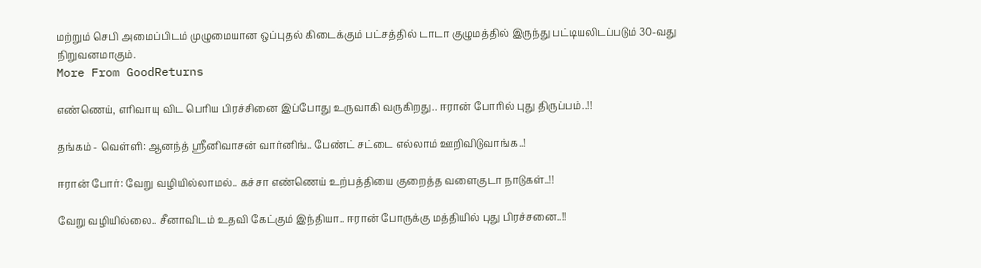மற்றும் செபி அமைப்பிடம் முழுமையான ஒப்புதல் கிடைக்கும் பட்சத்தில் டாடா குழுமத்தில் இருந்து பட்டியலிடப்படும் 30-வது நிறுவனமாகும்.
More From GoodReturns

எண்ணெய், எரிவாயு விட பெரிய பிரச்சினை இப்போது உருவாகி வருகிறது.. ஈரான் போரில் புது திருப்பம்..!!

தங்கம் - வெள்ளி: ஆனந்த் ஸ்ரீனிவாசன் வார்னிங்.. பேண்ட் சட்டை எல்லாம் ஊறிவிடுவாங்க..!

ஈரான் போர்: வேறு வழியில்லாமல்.. கச்சா எண்ணெய் உற்பத்தியை குறைத்த வளைகுடா நாடுகள்..!!

வேறு வழியில்லை.. சீனாவிடம் உதவி கேட்கும் இந்தியா.. ஈரான் போருக்கு மத்தியில் புது பிரச்சனை..!!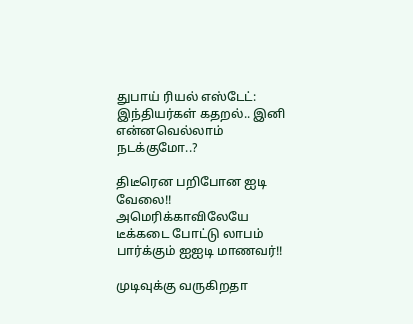துபாய் ரியல் எஸ்டேட்: இந்தியர்கள் கதறல்.. இனி என்னவெல்லாம் நடக்குமோ..?

திடீரென பறிபோன ஐடி வேலை!! அமெரிக்காவிலேயே டீக்கடை போட்டு லாபம் பார்க்கும் ஐஐடி மாணவர்!!

முடிவுக்கு வருகிறதா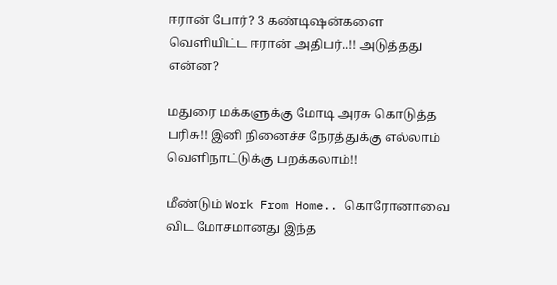ஈரான் போர்? 3 கண்டிஷன்களை வெளியிட்ட ஈரான் அதிபர்..!! அடுத்தது என்ன?

மதுரை மக்களுக்கு மோடி அரசு கொடுத்த பரிசு!! இனி நினைச்ச நேரத்துக்கு எல்லாம் வெளிநாட்டுக்கு பறக்கலாம்!!

மீண்டும் Work From Home.. கொரோனாவை விட மோசமானது இந்த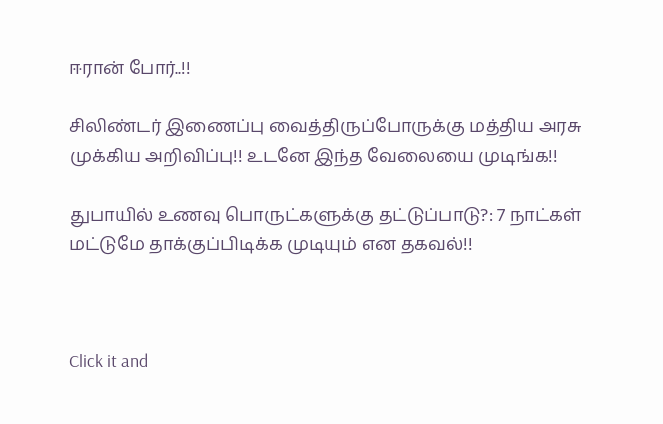ஈரான் போர்..!!

சிலிண்டர் இணைப்பு வைத்திருப்போருக்கு மத்திய அரசு முக்கிய அறிவிப்பு!! உடனே இந்த வேலையை முடிங்க!!

துபாயில் உணவு பொருட்களுக்கு தட்டுப்பாடு?: 7 நாட்கள் மட்டுமே தாக்குப்பிடிக்க முடியும் என தகவல்!!



Click it and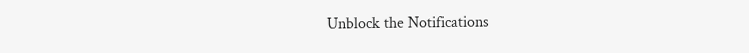Unblock the Notifications